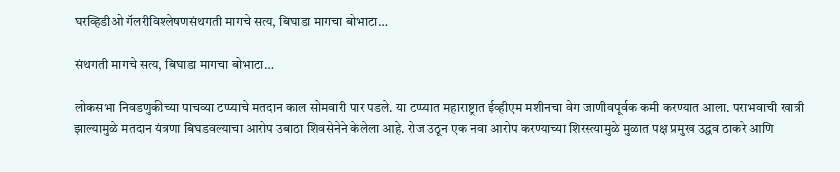घरव्हिडीओ गॅलरीविश्लेषणसंथगती मागचे सत्य, बिघाडा मागचा बोभाटा…

संथगती मागचे सत्य, बिघाडा मागचा बोभाटा…

लोकसभा निवडणुकीच्या पाचव्या टप्प्याचे मतदान काल सोमवारी पार पडले. या टप्प्यात महाराष्ट्रात ईव्हीएम मशीनचा वेग जाणीवपूर्वक कमी करण्यात आला. पराभवाची खात्री झाल्यामुळे मतदान यंत्रणा बिघडवल्याचा आरोप उबाठा शिवसेनेने केलेला आहे. रोज उठून एक नवा आरोप करण्याच्या शिरस्त्यामुळे मुळात पक्ष प्रमुख उद्धव ठाकरे आणि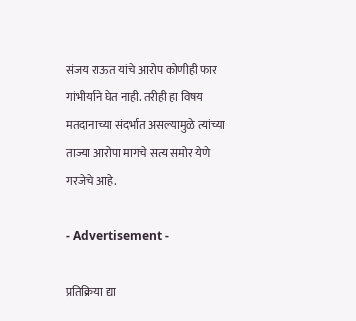संजय राऊत यांचे आरोप कोणीही फार गांभीर्याने घेत नाही. तरीही हा विषय मतदानाच्या संदर्भात असल्यामुळे त्यांच्या ताज्या आरोपा मागचे सत्य समोर येणे गरजेचे आहे.

- Advertisement -

प्रतिक्रिया द्या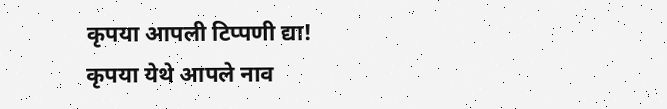कृपया आपली टिप्पणी द्या!
कृपया येथे आपले नाव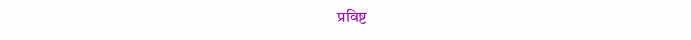प्रविष्ट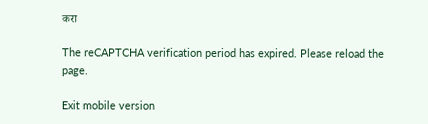करा

The reCAPTCHA verification period has expired. Please reload the page.

Exit mobile version